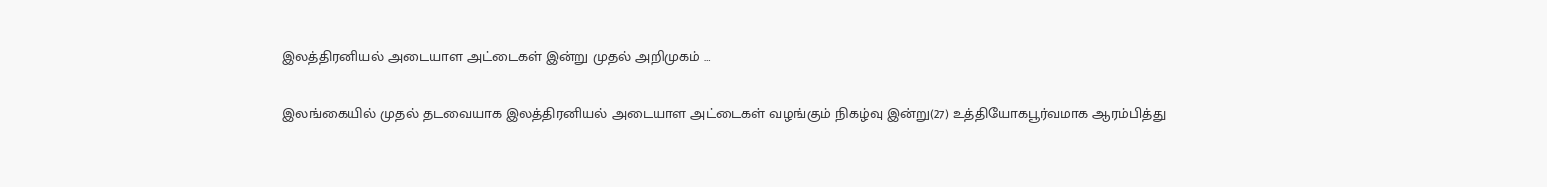இலத்திரனியல் அடையாள அட்டைகள் இன்று முதல் அறிமுகம் …

இலங்கையில் முதல் தடவையாக இலத்திரனியல் அடையாள அட்டைகள் வழங்கும் நிகழ்வு இன்று(27) உத்தியோகபூர்வமாக ஆரம்பித்து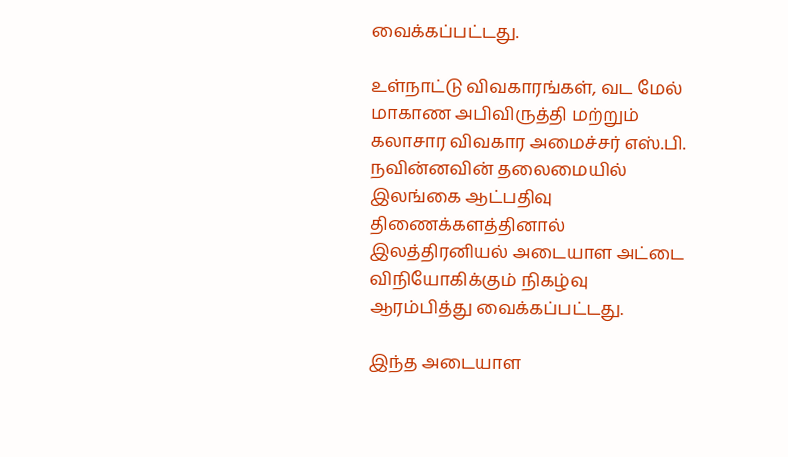வைக்கப்பட்டது.

உள்நாட்டு விவகாரங்கள், வட மேல் மாகாண அபிவிருத்தி மற்றும் கலாசார விவகார அமைச்சர் எஸ்.பி. நவின்னவின் தலைமையில் இலங்கை ஆட்பதிவு திணைக்களத்தினால் இலத்திரனியல் அடையாள அட்டை விநியோகிக்கும் நிகழ்வு ஆரம்பித்து வைக்கப்பட்டது.

இந்த அடையாள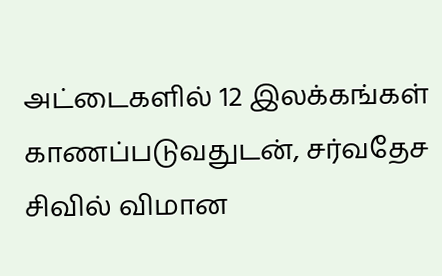அட்டைகளில் 12 இலக்கங்கள் காணப்படுவதுடன், சர்வதேச சிவில் விமான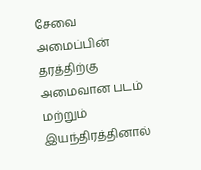சேவை அமைப்பின் தரத்திற்கு அமைவான படம் மற்றும் இயந்திரத்தினால்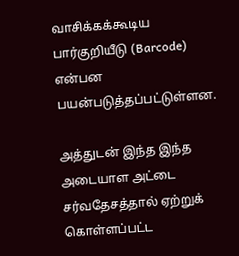வாசிக்கக்கூடிய பார்குறியீடு (Barcode) என்பன பயன்படுத்தப்பட்டுள்ளன.

அத்துடன் இந்த இந்த அடையாள அட்டை சர்வதேசத்தால் ஏற்றுக் கொள்ளப்பட்ட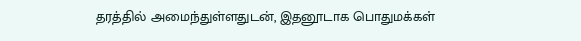தரத்தில் அமைந்துள்ளதுடன், இதனூடாக பொதுமக்கள்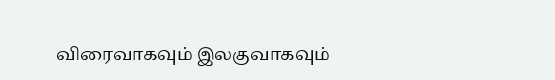விரைவாகவும் இலகுவாகவும்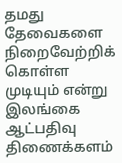தமது தேவைகளை நிறைவேற்றிக் கொள்ள முடியும் என்று இலங்கை ஆட்பதிவு திணைக்களம்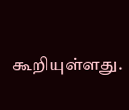கூறியுள்ளது.